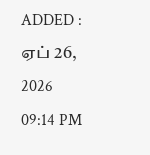ADDED : ஏப் 26, 2026 09:14 PM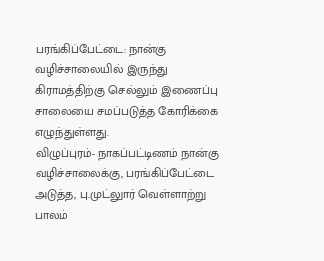பரங்கிப்பேட்டை: நான்கு வழிச்சாலையில் இருந்து கிராமத்திற்கு செல்லும் இணைப்பு சாலையை சமப்படுத்த கோரிக்கை எழுந்துள்ளது.
விழுப்புரம்- நாகப்பட்டிணம் நான்கு வழிச்சாலைக்கு, பரங்கிப்பேட்டை அடுத்த, பு.முட்லுார் வெள்ளாற்று பாலம்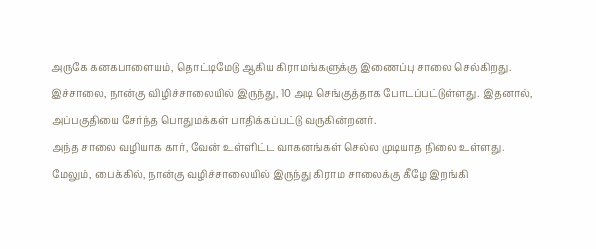அருகே கனகபாளையம், தொட்டிமேடு ஆகிய கிராமங்களுக்கு இணைப்பு சாலை செல்கிறது.
இச்சாலை, நான்கு விழிச்சாலையில் இருந்து, 10 அடி செங்குத்தாக போடப்பட்டுள்ளது. இதனால், அப்பகுதியை சேர்ந்த பொதுமக்கள் பாதிக்கப்பட்டு வருகின்றனர்.
அந்த சாலை வழியாக கார், வேன் உள்ளிட்ட வாகனங்கள் செல்ல முடியாத நிலை உள்ளது. மேலும், பைக்கில், நான்கு வழிச்சாலையில் இருந்து கிராம சாலைக்கு கீழே இறங்கி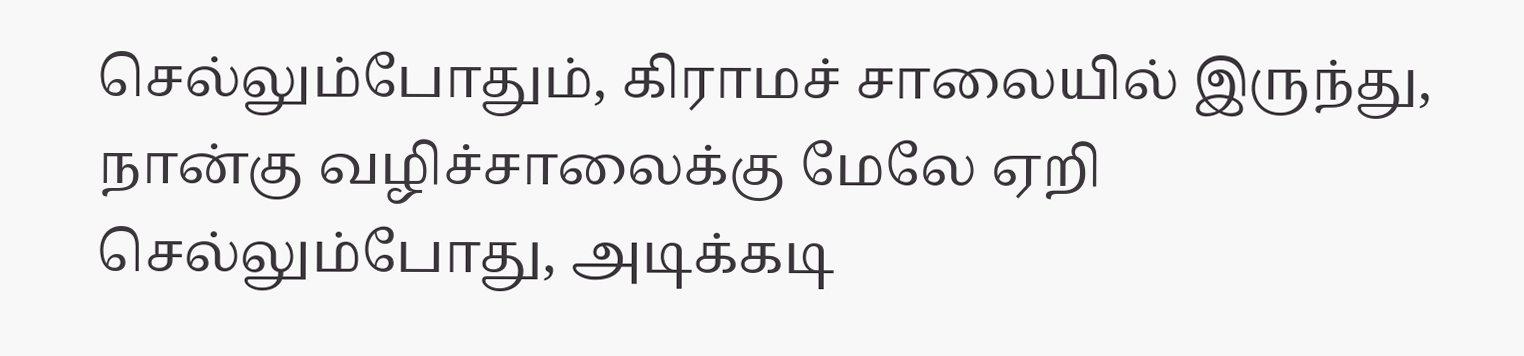செல்லும்போதும், கிராமச் சாலையில் இருந்து, நான்கு வழிச்சாலைக்கு மேலே ஏறி செல்லும்போது, அடிக்கடி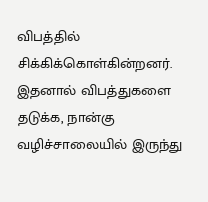விபத்தில் சிக்கிக்கொள்கின்றனர்.
இதனால் விபத்துகளை தடுக்க, நான்கு வழிச்சாலையில் இருந்து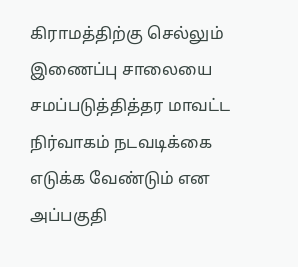கிராமத்திற்கு செல்லும் இணைப்பு சாலையை சமப்படுத்தித்தர மாவட்ட நிர்வாகம் நடவடிக்கை எடுக்க வேண்டும் என அப்பகுதி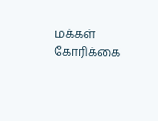மக்கள் கோரிக்கை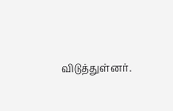விடுத்துள்னர்.